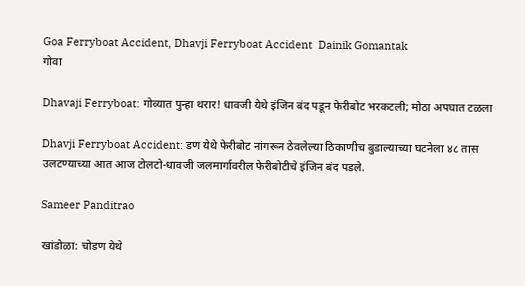Goa Ferryboat Accident, Dhavji Ferryboat Accident  Dainik Gomantak
गोवा

Dhavaji Ferryboat: गोव्यात पुन्हा थरार! धावजी येथे इंजिन बंद पडून फेरीबोट भरकटली; मोठा अपघात टळला

Dhavji Ferryboat Accident: डण येथे फेरीबोट नांगरून ठेवलेल्या ठिकाणीच बुडाल्याच्या घटनेला ४८ तास उलटण्याच्या आत आज टोलटो-धावजी जलमार्गावरील फेरीबोटीचे इंजिन बंद पडले.

Sameer Panditrao

खांडोळा: चोडण येथे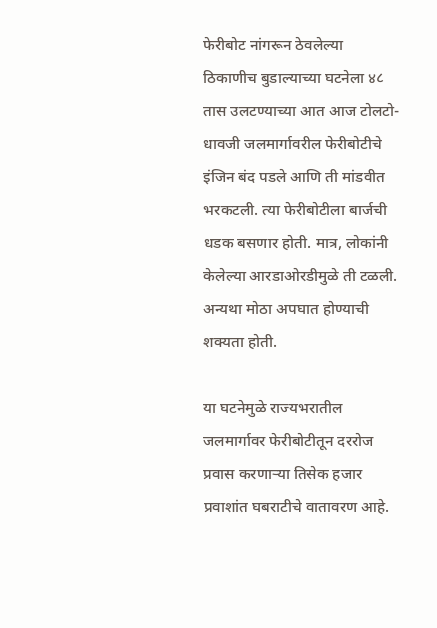फेरीबोट नांगरून ठेवलेल्या ठिकाणीच बुडाल्याच्या घटनेला ४८ तास उलटण्याच्या आत आज टोलटो-धावजी जलमार्गावरील फेरीबोटीचे इंजिन बंद पडले आणि ती मांडवीत भरकटली. त्या फेरीबोटीला बार्जची धडक बसणार होती. मात्र, लोकांनी केलेल्या आरडाओरडीमुळे ती टळली. अन्यथा मोठा अपघात होण्याची शक्यता होती.

या घटनेमुळे राज्यभरातील जलमार्गावर फेरीबोटीतून दररोज प्रवास करणाऱ्या तिसेक हजार प्रवाशांत घबराटीचे वातावरण आहे.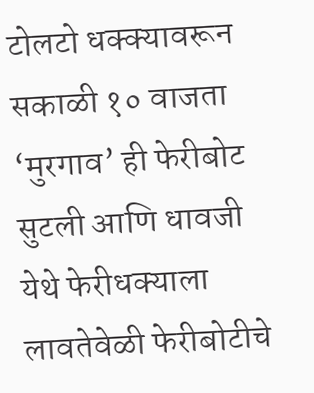टोलटो धक्क्यावरून सकाळी १० वाजता ‘मुरगाव’ ही फेरीबोट सुटली आणि धावजी येथे फेरीधक्याला लावतेवेळी फेरीबोटीचे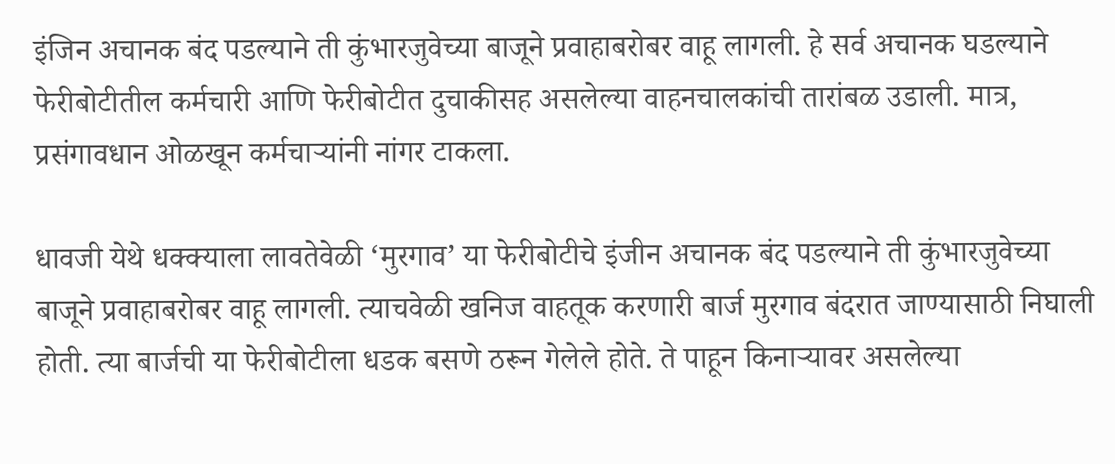इंजिन अचानक बंद पडल्याने ती कुंभारजुवेच्या बाजूने प्रवाहाबरोबर वाहू लागली. हे सर्व अचानक घडल्याने फेरीबोटीतील कर्मचारी आणि फेरीबोटीत दुचाकीसह असलेल्या वाहनचालकांची तारांबळ उडाली. मात्र, प्रसंगावधान ओळखून कर्मचाऱ्यांनी नांगर टाकला.

धावजी येथे धक्क्याला लावतेवेळी ‘मुरगाव’ या फेरीबोटीचे इंजीन अचानक बंद पडल्याने ती कुंभारजुवेच्या बाजूने प्रवाहाबरोबर वाहू लागली. त्याचवेळी खनिज वाहतूक करणारी बार्ज मुरगाव बंदरात जाण्यासाठी निघाली होती. त्या बार्जची या फेरीबोटीला धडक बसणे ठरून गेलेले होते. ते पाहून किनाऱ्यावर असलेल्या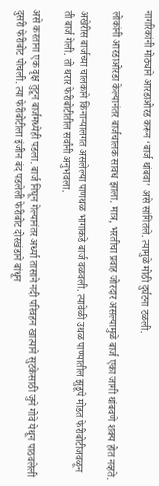नागरिकांनी मोठ्याने आरडाओरड करून ‘बार्ज थांबवा’ असे सांगितले. त्यामुळे मोठी दुर्घटना टळली.

लोकांनी आरडाओरडा केल्यानंतर बार्जचालक सावध झाला. मात्र, भरतीचा प्रवाह जोरदार असल्यामुळे बार्ज एका जागी थांबवणे शक्य होत नव्हते.

अखेरीस बार्जच्या चालकाने किनाऱ्यालगत असलेल्या पाणथळ भागाकडे बार्ज वळवली. त्यावेळी उथळ पाण्यातील झुडूपे मोडत फेरीबोटीजवळून ती बार्ज गेली. तो थरार फेरीबोटीतील सर्वांनी अनुभवला.

असे करताना एक वृक्ष तुटून बार्जमध्येही पडला. बार्ज निघून गेल्यानंतर अर्ध्या तासाने नदी परिवहन खात्याने सुटकेसाठी जुने गोवे येथून पाठवलेली दुसरी फेरीबोट पोचली. त्या फेरीबोटीला इंजीन बंद पडलेली फेरीबोट दोरखंडाने बांधून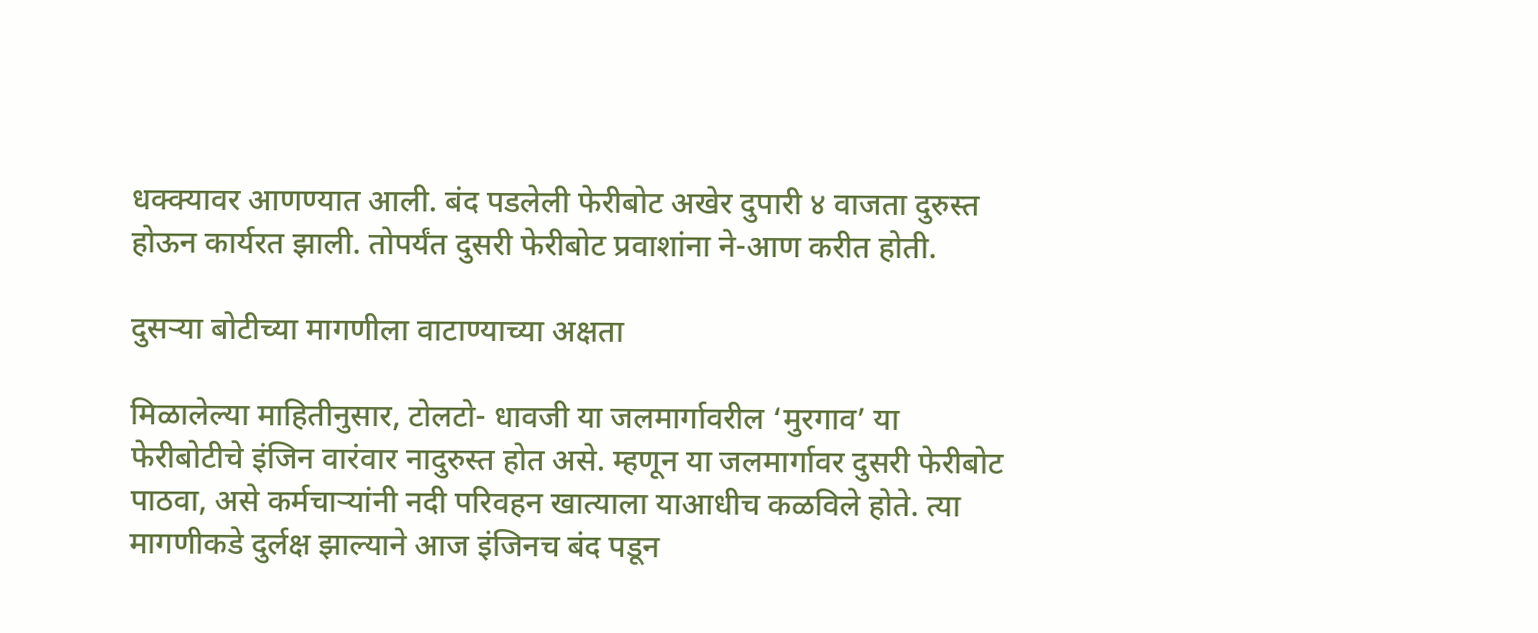धक्क्यावर आणण्यात आली. बंद पडलेली फेरीबोट अखेर दुपारी ४ वाजता दुरुस्त होऊन कार्यरत झाली. तोपर्यंत दुसरी फेरीबोट प्रवाशांना ने-आण करीत होती.

दुसऱ्या बोटीच्या मागणीला वाटाण्याच्या अक्षता

मिळालेल्या माहितीनुसार, टोलटो- धावजी या जलमार्गावरील ‘मुरगाव’ या फेरीबोटीचे इंजिन वारंवार नादुरुस्त होत असे. म्हणून या जलमार्गावर दुसरी फेरीबोट पाठवा, असे कर्मचाऱ्यांनी नदी परिवहन खात्याला याआधीच कळविले होते. त्या मागणीकडे दुर्लक्ष झाल्याने आज इंजिनच बंद पडून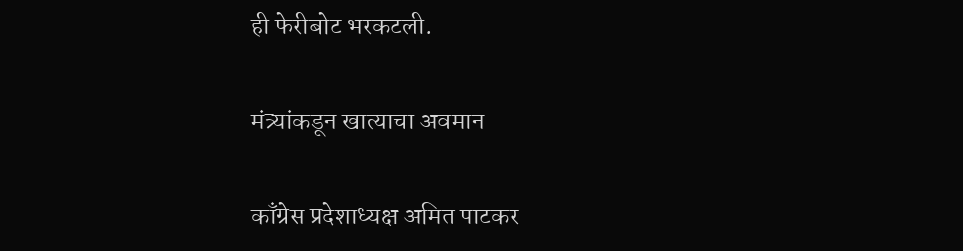ही फेरीबोट भरकटली.

मंत्र्यांकडून खात्याचा अवमान

काँग्रेस प्रदेशाध्यक्ष अमित पाटकर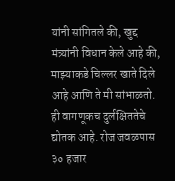यांनी सांगितले की, खुद्द मंत्र्यांनी विधान केले आहे की, माझ्याकडे चिल्लर खाते दिले आहे आणि ते मी सांभाळतो. ही वागणूकच दुर्लक्षिततेचे द्योतक आहे. रोज जवळपास ३० हजार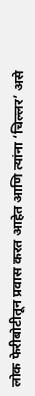लोक फेरीबोटीतून प्रवास करत आहेत आणि त्यांना ‘चिल्लर’ असे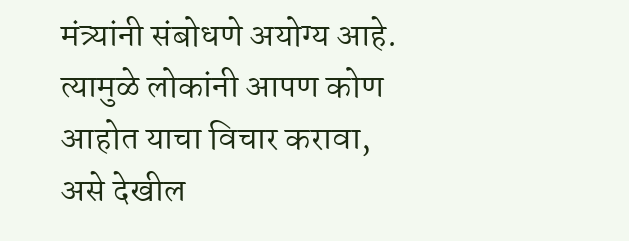मंत्र्यांनी संबोधणे अयोग्य आहे. त्यामुळे लोकांनी आपण कोण आहोत याचा विचार करावा, असे देखील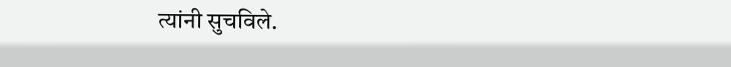त्यांनी सुचविले.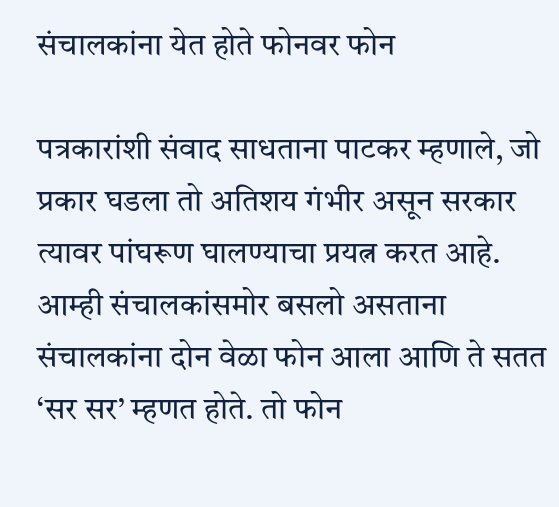संचालकांना येत होते फोनवर फोन

पत्रकारांशी संवाद साधताना पाटकर म्हणाले, जो प्रकार घडला तो अतिशय गंभीर असून सरकार त्यावर पांघरूण घालण्याचा प्रयत्न करत आहे. आम्ही संचालकांसमोर बसलो असताना संचालकांना दोन वेळा फोन आला आणि ते सतत ‘सर सर’ म्हणत होते. तो फोन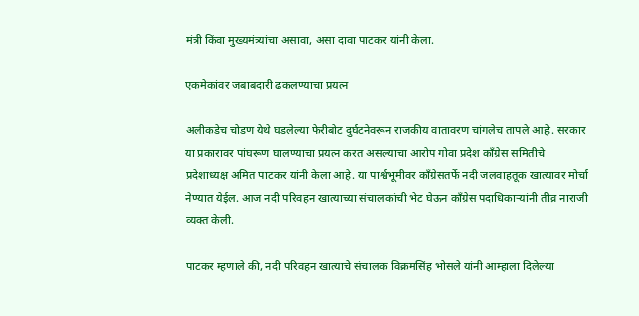मंत्री किंवा मुख्यमंत्र्यांचा असावा, असा दावा पाटकर यांनी केला.

एकमेकांवर जबाबदारी ढकलण्याचा प्रयत्न

अलीकडेच चोडण येथे घडलेल्या फेरीबोट दुर्घटनेवरून राजकीय वातावरण चांगलेच तापले आहे. सरकार या प्रकारावर पांघरूण घालण्याचा प्रयत्न करत असल्याचा आरोप गोवा प्रदेश काँग्रेस समितीचे प्रदेशाध्यक्ष अमित पाटकर यांनी केला आहे. या पार्श्वभूमीवर काँग्रेसतर्फे नदी जलवाहतूक खात्यावर मोर्चा नेण्यात येईल. आज नदी परिवहन खात्याच्या संचालकांची भेट घेऊन काँग्रेस पदाधिकाऱ्यांनी तीव्र नाराजी व्यक्त केली.

पाटकर म्हणाले की, नदी परिवहन खात्याचे संचालक विक्रमसिंह भोसले यांनी आम्हाला दिलेल्या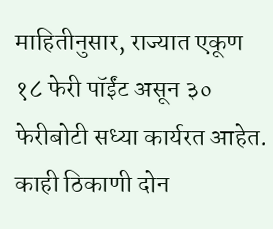माहितीनुसार, राज्यात एकूण १८ फेरी पॉईंट असून ३० फेरीबोटी सध्या कार्यरत आहेत. काही ठिकाणी दोन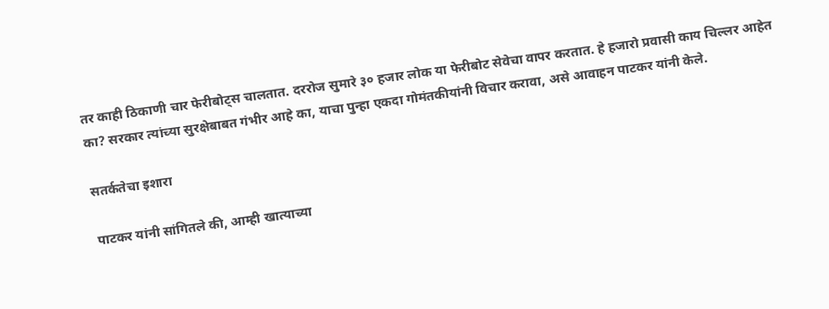तर काही ठिकाणी चार फेरीबोट्स चालतात. दररोज सुमारे ३० हजार लोक या फेरीबोट सेवेचा वापर करतात. हे हजारो प्रवासी काय चिल्लर आहेत का? सरकार त्यांच्या सुरक्षेबाबत गंभीर आहे का, याचा पुन्हा एकदा गोमंतकीयांनी विचार करावा, असे आवाहन पाटकर यांनी केले.

सतर्कतेचा इशारा

पाटकर यांनी सांगितले की, आम्ही खात्याच्या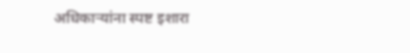अधिकाऱ्यांना स्पष्ट इशारा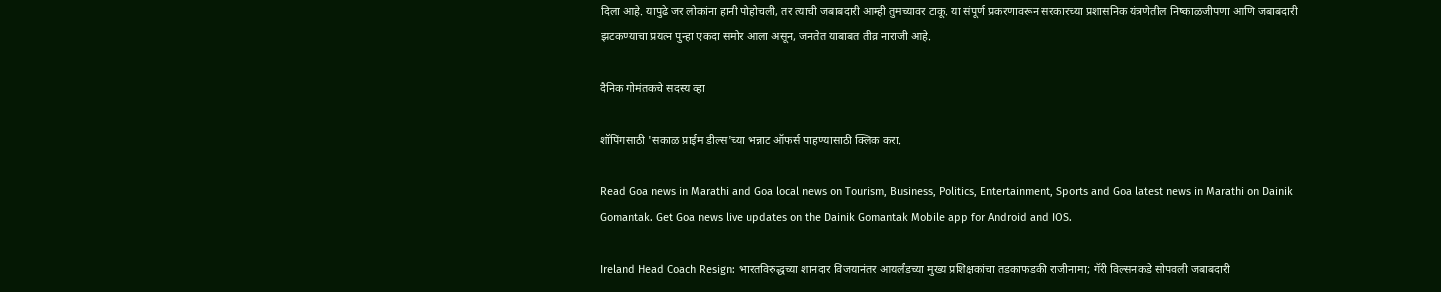दिला आहे. यापुढे जर लोकांना हानी पोहोचली, तर त्याची जबाबदारी आम्ही तुमच्यावर टाकू. या संपूर्ण प्रकरणावरून सरकारच्या प्रशासनिक यंत्रणेतील निष्काळजीपणा आणि जबाबदारी झटकण्याचा प्रयत्न पुन्हा एकदा समोर आला असून, जनतेत याबाबत तीव्र नाराजी आहे.

दैनिक गोमंतकचे सदस्य व्हा

शॉपिंगसाठी 'सकाळ प्राईम डील्स'च्या भन्नाट ऑफर्स पाहण्यासाठी क्लिक करा.

Read Goa news in Marathi and Goa local news on Tourism, Business, Politics, Entertainment, Sports and Goa latest news in Marathi on Dainik Gomantak. Get Goa news live updates on the Dainik Gomantak Mobile app for Android and IOS.

Ireland Head Coach Resign: भारतविरुद्धच्या शानदार विजयानंतर आयर्लंडच्या मुख्य प्रशिक्षकांचा तडकाफडकी राजीनामा; गॅरी विल्सनकडे सोपवली जबाबदारी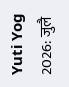Yuti Yog 2026: जुलै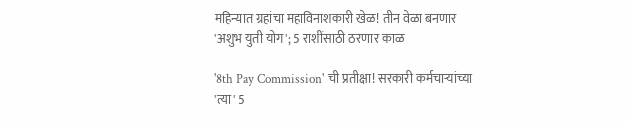महिन्यात ग्रहांचा महाविनाशकारी खेळ! तीन वेळा बनणार 'अशुभ युती योग'; 5 राशींसाठी ठरणार काळ

'8th Pay Commission' ची प्रतीक्षा! सरकारी कर्मचाऱ्यांच्या 'त्या' 5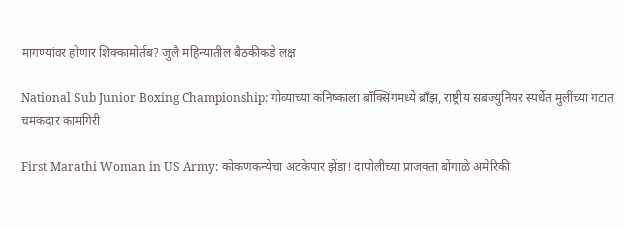मागण्यांवर होणार शिक्कामोर्तब? जुलै महिन्यातील बैठकीकडे लक्ष

National Sub Junior Boxing Championship: गोव्याच्या कनिष्काला बॉक्सिंगमध्ये ब्राँझ, राष्ट्रीय सबज्युनियर स्पर्धेत मुलींच्या गटात चमकदार कामगिरी

First Marathi Woman in US Army: कोकणकन्येचा अटकेपार झेंडा! दापोलीच्या प्राजक्ता बोंगाळे अमेरिकी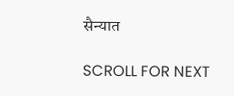सैन्यात

SCROLL FOR NEXT